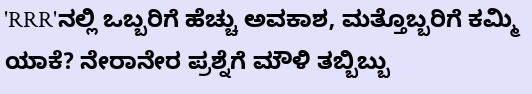'RRR'ನಲ್ಲಿ ಒಬ್ಬರಿಗೆ ಹೆಚ್ಚು ಅವಕಾಶ, ಮತ್ತೊಬ್ಬರಿಗೆ ಕಮ್ಮಿ ಯಾಕೆ? ನೇರಾನೇರ ಪ್ರಶ್ನೆಗೆ ಮೌಳಿ ತಬ್ಬಿಬ್ಬು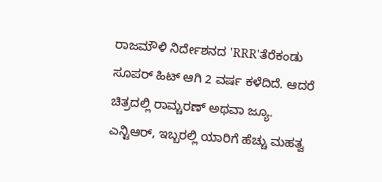ರಾಜಮೌಳಿ ನಿರ್ದೇಶನದ 'RRR'ತೆರೆಕಂಡು ಸೂಪರ್ ಹಿಟ್ ಆಗಿ 2 ವರ್ಷ ಕಳೆದಿದೆ. ಆದರೆ ಚಿತ್ರದಲ್ಲಿ ರಾಮ್ಚರಣ್ ಅಥವಾ ಜ್ಯೂ. ಎನ್ಟಿಆರ್, ಇಬ್ಬರಲ್ಲಿ ಯಾರಿಗೆ ಹೆಚ್ಚು ಮಹತ್ವ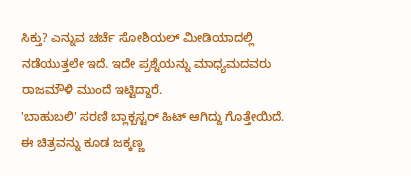ಸಿಕ್ತು? ಎನ್ನುವ ಚರ್ಚೆ ಸೋಶಿಯಲ್ ಮೀಡಿಯಾದಲ್ಲಿ ನಡೆಯುತ್ತಲೇ ಇದೆ. ಇದೇ ಪ್ರಶ್ನೆಯನ್ನು ಮಾಧ್ಯಮದವರು ರಾಜಮೌಳಿ ಮುಂದೆ ಇಟ್ಟಿದ್ದಾರೆ.
'ಬಾಹುಬಲಿ' ಸರಣಿ ಬ್ಲಾಕ್ಬಸ್ಟರ್ ಹಿಟ್ ಆಗಿದ್ದು ಗೊತ್ತೇಯಿದೆ. ಈ ಚಿತ್ರವನ್ನು ಕೂಡ ಜಕ್ಕಣ್ಣ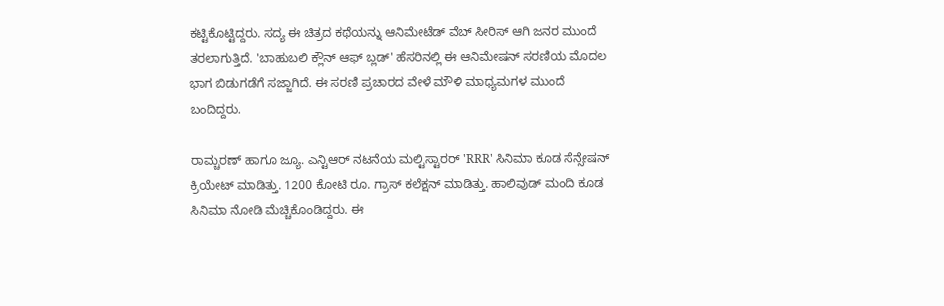ಕಟ್ಟಿಕೊಟ್ಟಿದ್ದರು. ಸದ್ಯ ಈ ಚಿತ್ರದ ಕಥೆಯನ್ನು ಆನಿಮೇಟೆಡ್ ವೆಬ್ ಸೀರಿಸ್ ಆಗಿ ಜನರ ಮುಂದೆ ತರಲಾಗುತ್ತಿದೆ. 'ಬಾಹುಬಲಿ ಕ್ಲೌನ್ ಆಫ್ ಬ್ಲಡ್' ಹೆಸರಿನಲ್ಲಿ ಈ ಆನಿಮೇಷನ್ ಸರಣಿಯ ಮೊದಲ ಭಾಗ ಬಿಡುಗಡೆಗೆ ಸಜ್ಜಾಗಿದೆ. ಈ ಸರಣಿ ಪ್ರಚಾರದ ವೇಳೆ ಮೌಳಿ ಮಾಧ್ಯಮಗಳ ಮುಂದೆ ಬಂದಿದ್ದರು.

ರಾಮ್ಚರಣ್ ಹಾಗೂ ಜ್ಯೂ. ಎನ್ಟಿಆರ್ ನಟನೆಯ ಮಲ್ಟಿಸ್ಟಾರರ್ 'RRR' ಸಿನಿಮಾ ಕೂಡ ಸೆನ್ಸೇಷನ್ ಕ್ರಿಯೇಟ್ ಮಾಡಿತ್ತು. 1200 ಕೋಟಿ ರೂ. ಗ್ರಾಸ್ ಕಲೆಕ್ಷನ್ ಮಾಡಿತ್ತು. ಹಾಲಿವುಡ್ ಮಂದಿ ಕೂಡ ಸಿನಿಮಾ ನೋಡಿ ಮೆಚ್ಚಿಕೊಂಡಿದ್ದರು. ಈ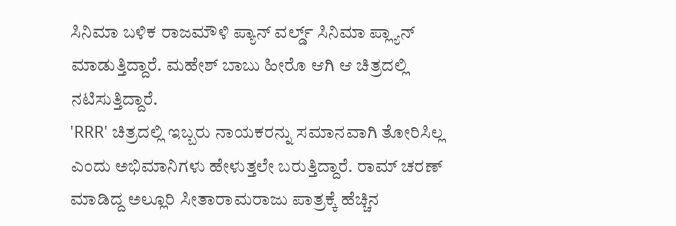ಸಿನಿಮಾ ಬಳಿಕ ರಾಜಮೌಳಿ ಪ್ಯಾನ್ ವರ್ಲ್ಡ್ ಸಿನಿಮಾ ಪ್ಲ್ಯಾನ್ ಮಾಡುತ್ತಿದ್ದಾರೆ. ಮಹೇಶ್ ಬಾಬು ಹೀರೊ ಆಗಿ ಆ ಚಿತ್ರದಲ್ಲಿ ನಟಿಸುತ್ತಿದ್ದಾರೆ.
'RRR' ಚಿತ್ರದಲ್ಲಿ ಇಬ್ಬರು ನಾಯಕರನ್ನು ಸಮಾನವಾಗಿ ತೋರಿಸಿಲ್ಲ ಎಂದು ಅಭಿಮಾನಿಗಳು ಹೇಳುತ್ತಲೇ ಬರುತ್ತಿದ್ದಾರೆ. ರಾಮ್ ಚರಣ್ ಮಾಡಿದ್ದ ಅಲ್ಲೂರಿ ಸೀತಾರಾಮರಾಜು ಪಾತ್ರಕ್ಕೆ ಹೆಚ್ಚಿನ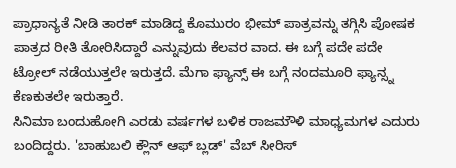ಪ್ರಾಧಾನ್ಯತೆ ನೀಡಿ ತಾರಕ್ ಮಾಡಿದ್ದ ಕೊಮುರಂ ಭೀಮ್ ಪಾತ್ರವನ್ನು ತಗ್ಗಿಸಿ ಪೋಷಕ ಪಾತ್ರದ ರೀತಿ ತೋರಿಸಿದ್ದಾರೆ ಎನ್ನುವುದು ಕೆಲವರ ವಾದ. ಈ ಬಗ್ಗೆ ಪದೇ ಪದೇ ಟ್ರೋಲ್ ನಡೆಯುತ್ತಲೇ ಇರುತ್ತದೆ. ಮೆಗಾ ಫ್ಯಾನ್ಸ್ ಈ ಬಗ್ಗೆ ನಂದಮೂರಿ ಫ್ಯಾನ್ಸ್ನ ಕೆಣಕುತಲೇ ಇರುತ್ತಾರೆ.
ಸಿನಿಮಾ ಬಂದುಹೋಗಿ ಎರಡು ವರ್ಷಗಳ ಬಳಿಕ ರಾಜಮೌಳಿ ಮಾಧ್ಯಮಗಳ ಎದುರು ಬಂದಿದ್ದರು. 'ಬಾಹುಬಲಿ ಕ್ಲೌನ್ ಆಫ್ ಬ್ಲಡ್' ವೆಬ್ ಸೀರಿಸ್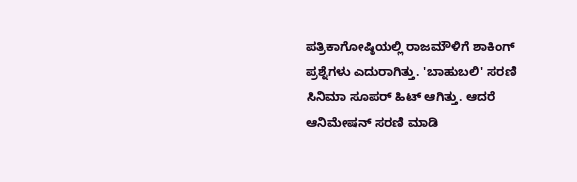ಪತ್ರಿಕಾಗೋಷ್ಠಿಯಲ್ಲಿ ರಾಜಮೌಳಿಗೆ ಶಾಕಿಂಗ್ ಪ್ರಶ್ನೆಗಳು ಎದುರಾಗಿತ್ತು. 'ಬಾಹುಬಲಿ' ಸರಣಿ ಸಿನಿಮಾ ಸೂಪರ್ ಹಿಟ್ ಆಗಿತ್ತು. ಆದರೆ ಆನಿಮೇಷನ್ ಸರಣಿ ಮಾಡಿ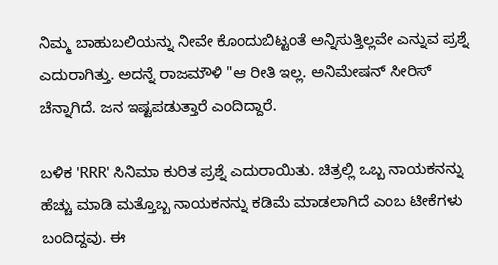ನಿಮ್ಮ ಬಾಹುಬಲಿಯನ್ನು ನೀವೇ ಕೊಂದುಬಿಟ್ಟಂತೆ ಅನ್ನಿಸುತ್ತಿಲ್ಲವೇ ಎನ್ನುವ ಪ್ರಶ್ನೆ ಎದುರಾಗಿತ್ತು. ಅದನ್ನೆ ರಾಜಮೌಳಿ "ಆ ರೀತಿ ಇಲ್ಲ. ಅನಿಮೇಷನ್ ಸೀರಿಸ್ ಚೆನ್ನಾಗಿದೆ. ಜನ ಇಷ್ಟಪಡುತ್ತಾರೆ ಎಂದಿದ್ದಾರೆ.

ಬಳಿಕ 'RRR' ಸಿನಿಮಾ ಕುರಿತ ಪ್ರಶ್ನೆ ಎದುರಾಯಿತು. ಚಿತ್ರಲ್ಲಿ ಒಬ್ಬ ನಾಯಕನನ್ನು ಹೆಚ್ಚು ಮಾಡಿ ಮತ್ತೊಬ್ಬ ನಾಯಕನನ್ನು ಕಡಿಮೆ ಮಾಡಲಾಗಿದೆ ಎಂಬ ಟೀಕೆಗಳು ಬಂದಿದ್ದವು. ಈ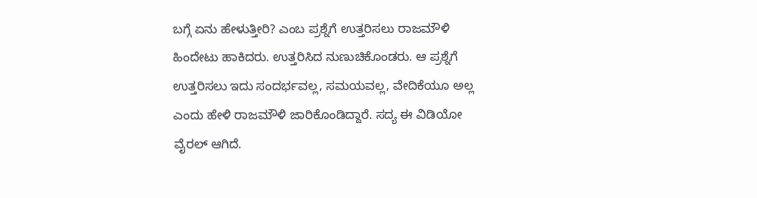ಬಗ್ಗೆ ಏನು ಹೇಳುತ್ತೀರಿ? ಎಂಬ ಪ್ರಶ್ನೆಗೆ ಉತ್ತರಿಸಲು ರಾಜಮೌಳಿ ಹಿಂದೇಟು ಹಾಕಿದರು. ಉತ್ತರಿಸಿದ ನುಣುಚಿಕೊಂಡರು. ಆ ಪ್ರಶ್ನೆಗೆ ಉತ್ತರಿಸಲು ಇದು ಸಂದರ್ಭವಲ್ಲ, ಸಮಯವಲ್ಲ, ವೇದಿಕೆಯೂ ಅಲ್ಲ ಎಂದು ಹೇಳಿ ರಾಜಮೌಳಿ ಜಾರಿಕೊಂಡಿದ್ದಾರೆ. ಸದ್ಯ ಈ ವಿಡಿಯೋ ವೈರಲ್ ಆಗಿದೆ.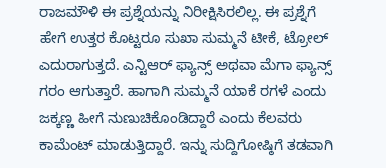ರಾಜಮೌಳಿ ಈ ಪ್ರಶ್ನೆಯನ್ನು ನಿರೀಕ್ಷಿಸಿರಲಿಲ್ಲ. ಈ ಪ್ರಶ್ನೆಗೆ ಹೇಗೆ ಉತ್ತರ ಕೊಟ್ಟರೂ ಸುಖಾ ಸುಮ್ಮನೆ ಟೀಕೆ, ಟ್ರೋಲ್ ಎದುರಾಗುತ್ತದೆ. ಎನ್ಟಿಆರ್ ಫ್ಯಾನ್ಸ್ ಅಥವಾ ಮೆಗಾ ಫ್ಯಾನ್ಸ್ ಗರಂ ಆಗುತ್ತಾರೆ. ಹಾಗಾಗಿ ಸುಮ್ಮನೆ ಯಾಕೆ ರಗಳೆ ಎಂದು ಜಕ್ಕಣ್ಣ ಹೀಗೆ ನುಣುಚಿಕೊಂಡಿದ್ದಾರೆ ಎಂದು ಕೆಲವರು ಕಾಮೆಂಟ್ ಮಾಡುತ್ತಿದ್ದಾರೆ. ಇನ್ನು ಸುದ್ದಿಗೋಷ್ಠಿಗೆ ತಡವಾಗಿ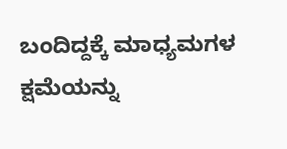ಬಂದಿದ್ದಕ್ಕೆ ಮಾಧ್ಯಮಗಳ ಕ್ಷಮೆಯನ್ನು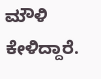ಮೌಳಿ ಕೇಳಿದ್ದಾರೆ.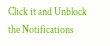Click it and Unblock the Notifications